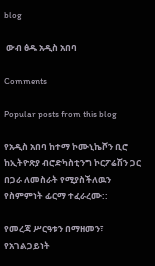blog

 ውብ ፅዱ አዲስ አበባ

Comments

Popular posts from this blog

የአዲስ አበባ ከተማ ኮሙኒኬሾን ቢሮ ከኢትዮጽያ ብሮድካስቲንግ ኮርፖሬሽን ጋር በጋራ ለመስራት የሚያስችለዉን የስምምነት ፊርማ ተፈራረሙ::

የመረጃ ሥርዓቱን በማዘመን፣ የአገልጋይነት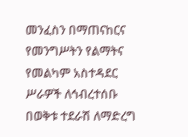መንፈስን በማጠናከርና የመንግሥትን የልማትና የመልካም አስተዳደር ሥራዎች ለኅብረተሰቡ በወቅቱ ተደራሽ ለማድረግ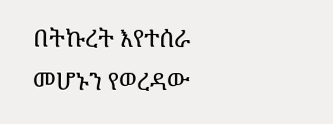በትኩረት እየተሰራ መሆኑን የወረዳው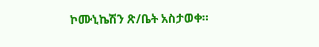ኮሙኒኬሽን ጽ/ቤት አስታወቀ።